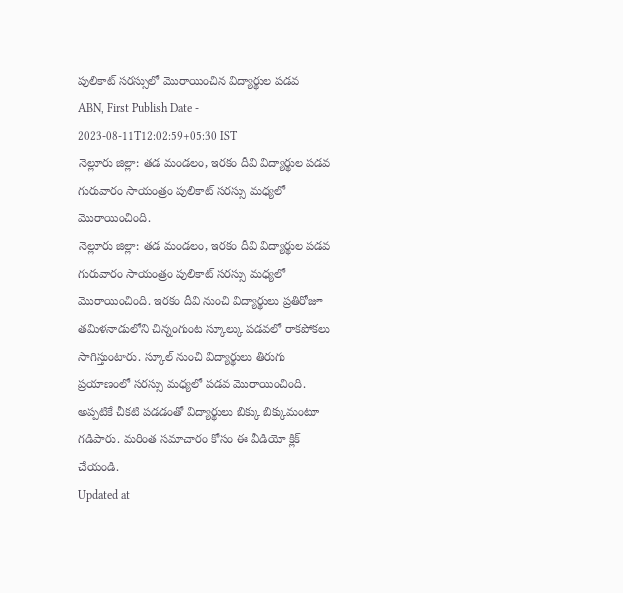పులికాట్ సరస్సులో మొరాయించిన విద్యార్థుల పడవ
ABN, First Publish Date - 2023-08-11T12:02:59+05:30 IST
నెల్లూరు జిల్లా: తడ మండలం, ఇరకం దీవి విద్యార్థుల పడవ గురువారం సాయంత్రం పులికాట్ సరస్సు మధ్యలో మొరాయించింది.
నెల్లూరు జిల్లా: తడ మండలం, ఇరకం దీవి విద్యార్థుల పడవ గురువారం సాయంత్రం పులికాట్ సరస్సు మధ్యలో మొరాయించింది. ఇరకం దీవి నుంచి విద్యార్థులు ప్రతిరోజూ తమిళనాడులోని చిన్నంగుంట స్కూల్కు పడవలో రాకపోకలు సాగిస్తుంటారు. స్కూల్ నుంచి విద్యార్థులు తిరుగు ప్రయాణంలో సరస్సు మధ్యలో పడవ మొరాయించింది. అప్పటికే చీకటి పడడంతో విద్యార్థులు బిక్కు బిక్కుమంటూ గడిపారు. మరింత సమాచారం కోసం ఈ వీడియో క్లిక్ చేయండి.
Updated at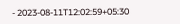- 2023-08-11T12:02:59+05:30